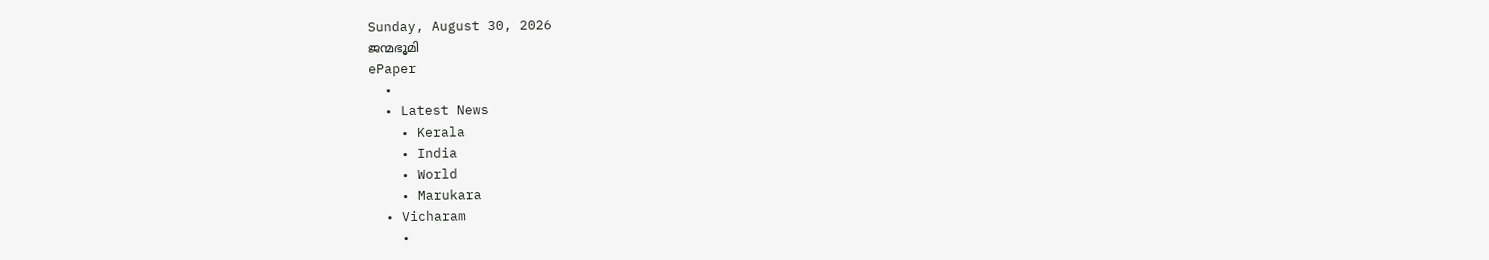Sunday, August 30, 2026
ജന്മഭൂമി
ePaper
  •
  • Latest News
    • Kerala
    • India
    • World
    • Marukara
  • Vicharam
    •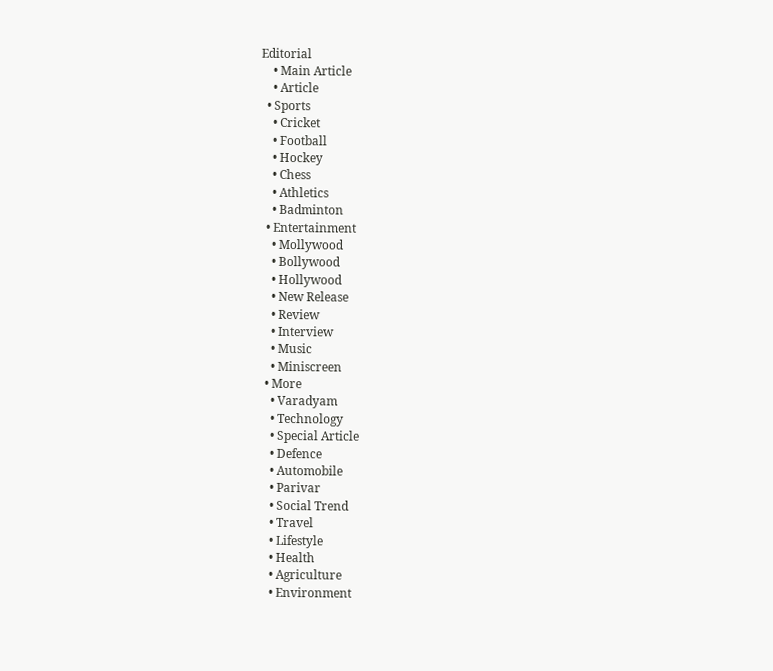Editorial
    • Main Article
    • Article
  • Sports
    • Cricket
    • Football
    • Hockey
    • Chess
    • Athletics
    • Badminton
  • Entertainment
    • Mollywood
    • Bollywood
    • Hollywood
    • New Release
    • Review
    • Interview
    • Music
    • Miniscreen
  • More
    • Varadyam
    • Technology
    • Special Article
    • Defence
    • Automobile
    • Parivar
    • Social Trend
    • Travel
    • Lifestyle
    • Health
    • Agriculture
    • Environment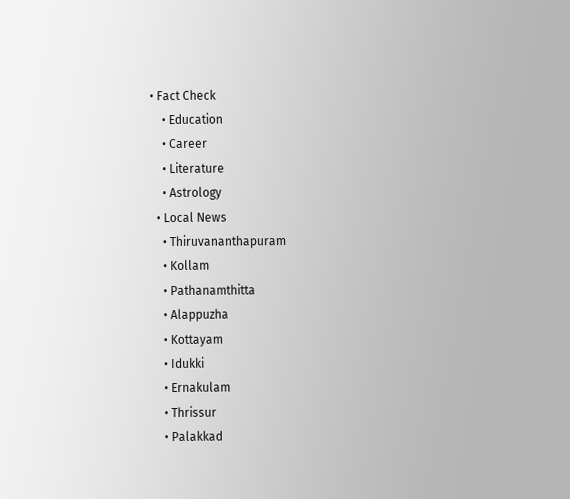• Fact Check
    • Education
    • Career
    • Literature
    • Astrology
  • Local News
    • Thiruvananthapuram
    • Kollam
    • Pathanamthitta
    • Alappuzha
    • Kottayam
    • Idukki
    • Ernakulam
    • Thrissur
    • Palakkad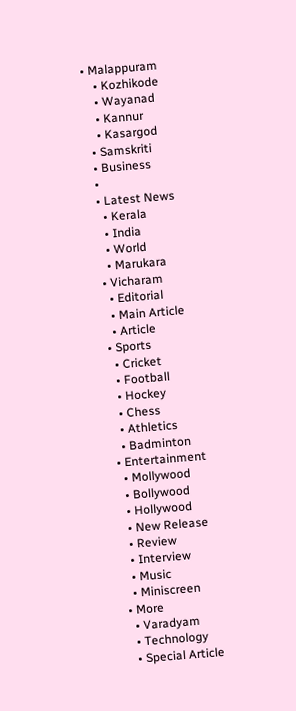• Malappuram
    • Kozhikode
    • Wayanad
    • Kannur
    • Kasargod
  • Samskriti
  • Business
  •
  • Latest News
    • Kerala
    • India
    • World
    • Marukara
  • Vicharam
    • Editorial
    • Main Article
    • Article
  • Sports
    • Cricket
    • Football
    • Hockey
    • Chess
    • Athletics
    • Badminton
  • Entertainment
    • Mollywood
    • Bollywood
    • Hollywood
    • New Release
    • Review
    • Interview
    • Music
    • Miniscreen
  • More
    • Varadyam
    • Technology
    • Special Article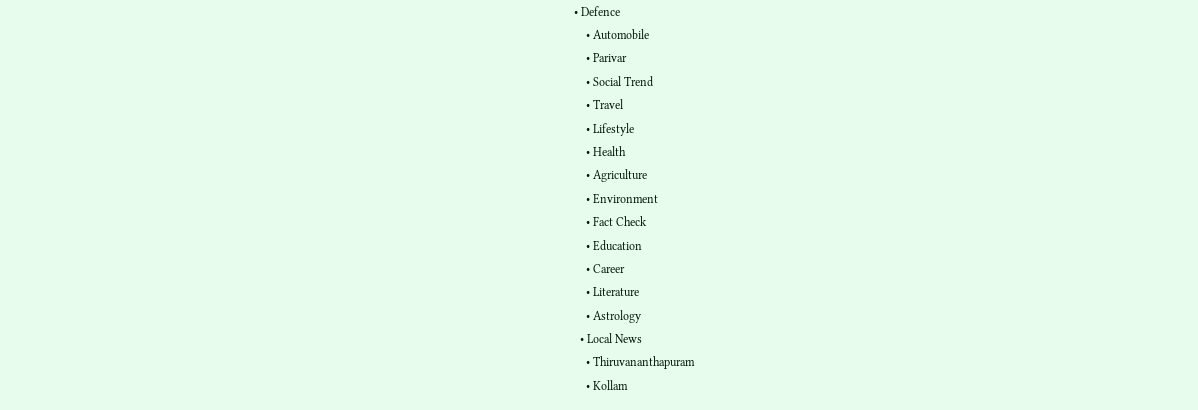• Defence
    • Automobile
    • Parivar
    • Social Trend
    • Travel
    • Lifestyle
    • Health
    • Agriculture
    • Environment
    • Fact Check
    • Education
    • Career
    • Literature
    • Astrology
  • Local News
    • Thiruvananthapuram
    • Kollam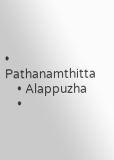• Pathanamthitta
    • Alappuzha
    •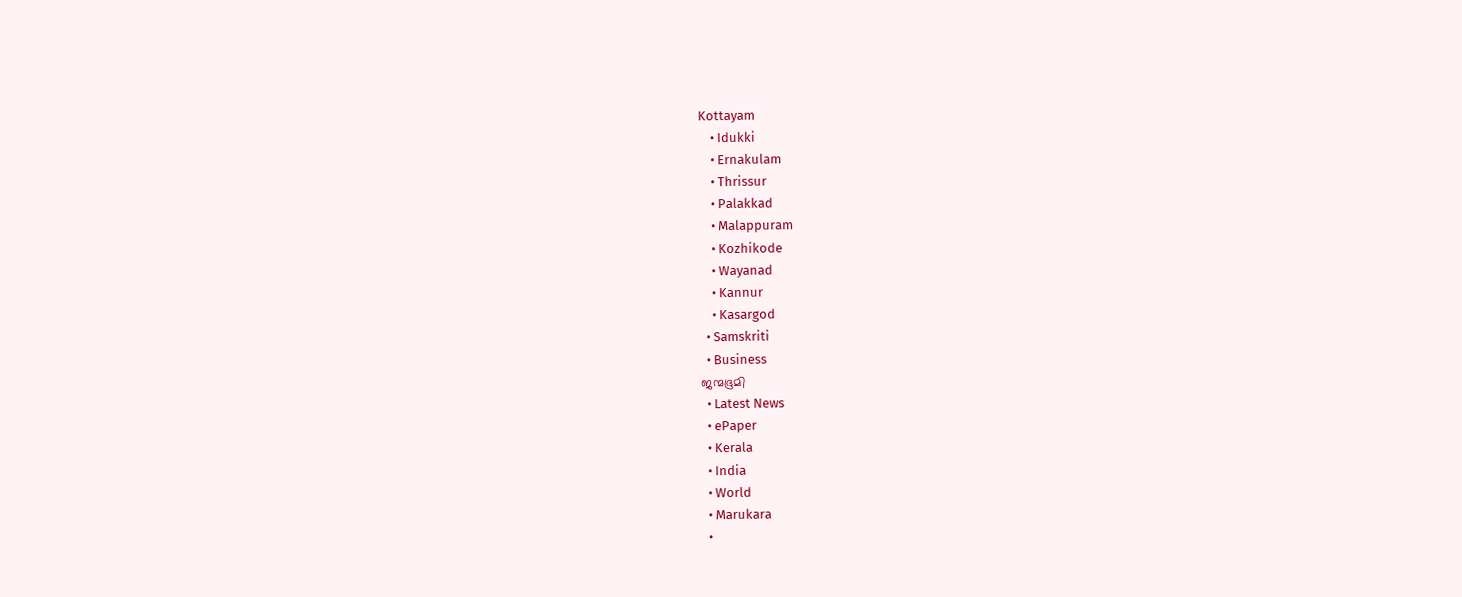Kottayam
    • Idukki
    • Ernakulam
    • Thrissur
    • Palakkad
    • Malappuram
    • Kozhikode
    • Wayanad
    • Kannur
    • Kasargod
  • Samskriti
  • Business
ജന്മഭൂമി
  • Latest News
  • ePaper
  • Kerala
  • India
  • World
  • Marukara
  •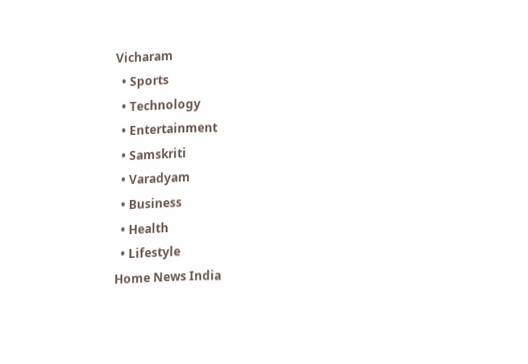Vicharam
  • Sports
  • Technology
  • Entertainment
  • Samskriti
  • Varadyam
  • Business
  • Health
  • Lifestyle
Home News India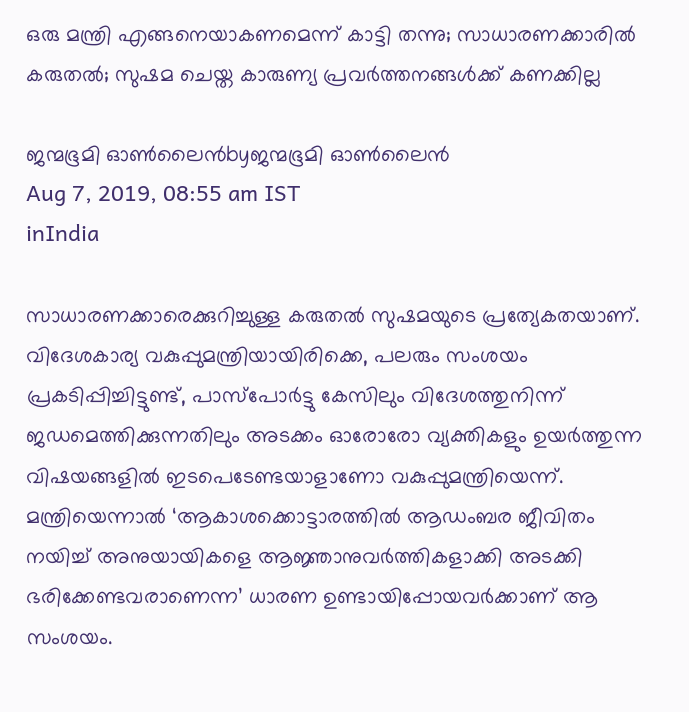ഒരു മന്ത്രി എങ്ങനെയാകണമെന്ന് കാട്ടി തന്നു; സാധാരണക്കാരില്‍ കരുതല്‍; സുഷമ ചെയ്ത കാരുണ്യ പ്രവര്‍ത്തനങ്ങള്‍ക്ക് കണക്കില്ല

ജന്മഭൂമി ഓണ്‍ലൈന്‍byജന്മഭൂമി ഓണ്‍ലൈന്‍
Aug 7, 2019, 08:55 am IST
inIndia

സാധാരണക്കാരെക്കുറിച്ചുള്ള കരുതല്‍ സുഷമയുടെ പ്രത്യേകതയാണ്. വിദേശകാര്യ വകുപ്പുമന്ത്രിയായിരിക്കെ, പലരും സംശയം പ്രകടിപ്പിച്ചിട്ടുണ്ട്, പാസ്പോര്‍ട്ടു കേസിലും വിദേശത്തുനിന്ന് ജഡമെത്തിക്കുന്നതിലും അടക്കം ഓരോരോ വ്യക്തികളും ഉയര്‍ത്തുന്ന വിഷയങ്ങളില്‍ ഇടപെടേണ്ടയാളാണോ വകുപ്പുമന്ത്രിയെന്ന്. മന്ത്രിയെന്നാല്‍ ‘ആകാശക്കൊട്ടാരത്തില്‍ ആഡംബര ജീവിതം നയിച്ച് അനുയായികളെ ആജ്ഞാനുവര്‍ത്തികളാക്കി അടക്കി ഭരിക്കേണ്ടവരാണെന്ന’ ധാരണ ഉണ്ടായിപ്പോയവര്‍ക്കാണ് ആ സംശയം.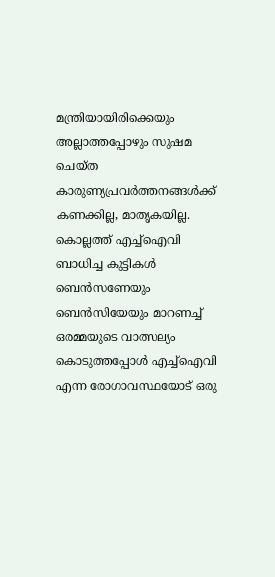മന്ത്രിയായിരിക്കെയും അല്ലാത്തപ്പോഴും സുഷമ ചെയ്ത കാരുണ്യപ്രവര്‍ത്തനങ്ങള്‍ക്ക് കണക്കില്ല, മാതൃകയില്ല. കൊല്ലത്ത് എച്ച്ഐവി ബാധിച്ച കുട്ടികള്‍ ബെന്‍സണേയും ബെന്‍സിയേയും മാറണച്ച് ഒരമ്മയുടെ വാത്സല്യം കൊടുത്തപ്പോള്‍ എച്ച്ഐവി എന്ന രോഗാവസ്ഥയോട് ഒരു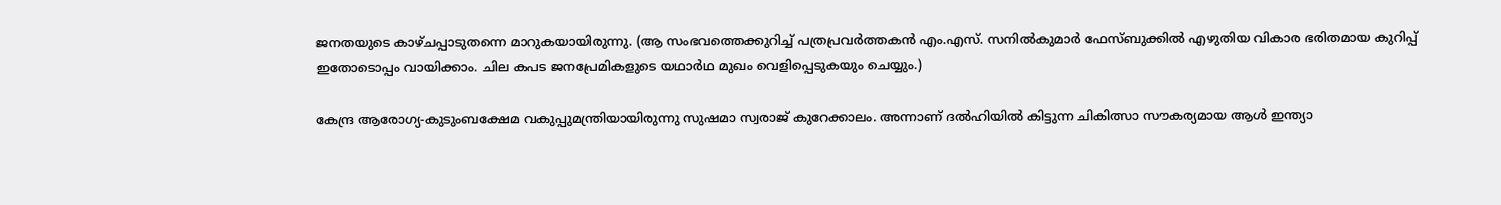ജനതയുടെ കാഴ്ചപ്പാടുതന്നെ മാറുകയായിരുന്നു. (ആ സംഭവത്തെക്കുറിച്ച് പത്രപ്രവര്‍ത്തകന്‍ എം.എസ്. സനില്‍കുമാര്‍ ഫേസ്ബുക്കില്‍ എഴുതിയ വികാര ഭരിതമായ കുറിപ്പ് ഇതോടൊപ്പം വായിക്കാം. ചില കപട ജനപ്രേമികളുടെ യഥാര്‍ഥ മുഖം വെളിപ്പെടുകയും ചെയ്യും.)

കേന്ദ്ര ആരോഗ്യ-കുടുംബക്ഷേമ വകുപ്പുമന്ത്രിയായിരുന്നു സുഷമാ സ്വരാജ് കുറേക്കാലം. അന്നാണ് ദല്‍ഹിയില്‍ കിട്ടുന്ന ചികിത്സാ സൗകര്യമായ ആള്‍ ഇന്ത്യാ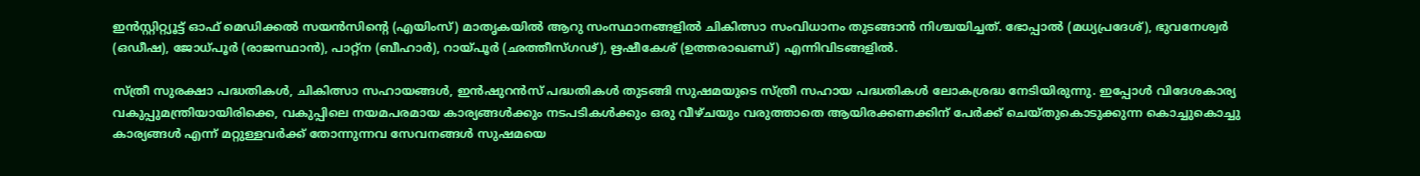ഇന്‍സ്റ്റിറ്റ്യൂട്ട് ഓഫ് മെഡിക്കല്‍ സയന്‍സിന്റെ (എയിംസ്) മാതൃകയില്‍ ആറു സംസ്ഥാനങ്ങളില്‍ ചികിത്സാ സംവിധാനം തുടങ്ങാന്‍ നിശ്ചയിച്ചത്. ഭോപ്പാല്‍ (മധ്യപ്രദേശ്), ഭുവനേശ്വര്‍ (ഒഡീഷ), ജോധ്പൂര്‍ (രാജസ്ഥാന്‍), പാറ്റ്ന (ബീഹാര്‍), റായ്‌പൂര്‍ (ഛത്തീസ്ഗഢ്), ഋഷീകേശ് (ഉത്തരാഖണ്ഡ്) എന്നിവിടങ്ങളില്‍.

സ്ത്രീ സുരക്ഷാ പദ്ധതികള്‍, ചികിത്സാ സഹായങ്ങള്‍, ഇന്‍ഷുറന്‍സ് പദ്ധതികള്‍ തുടങ്ങി സുഷമയുടെ സ്ത്രീ സഹായ പദ്ധതികള്‍ ലോകശ്രദ്ധ നേടിയിരുന്നു. ഇപ്പോള്‍ വിദേശകാര്യ വകുപ്പുമന്ത്രിയായിരിക്കെ, വകുപ്പിലെ നയമപരമായ കാര്യങ്ങള്‍ക്കും നടപടികള്‍ക്കും ഒരു വീഴ്ചയും വരുത്താതെ ആയിരക്കണക്കിന് പേര്‍ക്ക് ചെയ്തുകൊടുക്കുന്ന കൊച്ചുകൊച്ചു കാര്യങ്ങള്‍ എന്ന് മറ്റുള്ളവര്‍ക്ക് തോന്നുന്നവ സേവനങ്ങള്‍ സുഷമയെ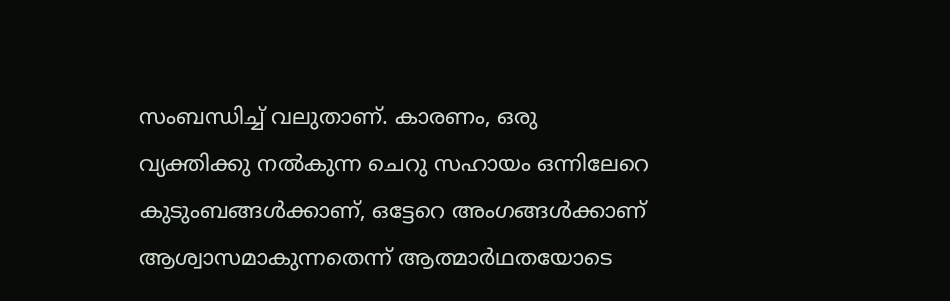സംബന്ധിച്ച് വലുതാണ്. കാരണം, ഒരു വ്യക്തിക്കു നല്‍കുന്ന ചെറു സഹായം ഒന്നിലേറെ കുടുംബങ്ങള്‍ക്കാണ്, ഒട്ടേറെ അംഗങ്ങള്‍ക്കാണ് ആശ്വാസമാകുന്നതെന്ന് ആത്മാര്‍ഥതയോടെ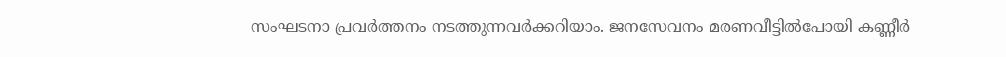സംഘടനാ പ്രവര്‍ത്തനം നടത്തുന്നവര്‍ക്കറിയാം. ജനസേവനം മരണവീട്ടില്‍പോയി കണ്ണീര്‍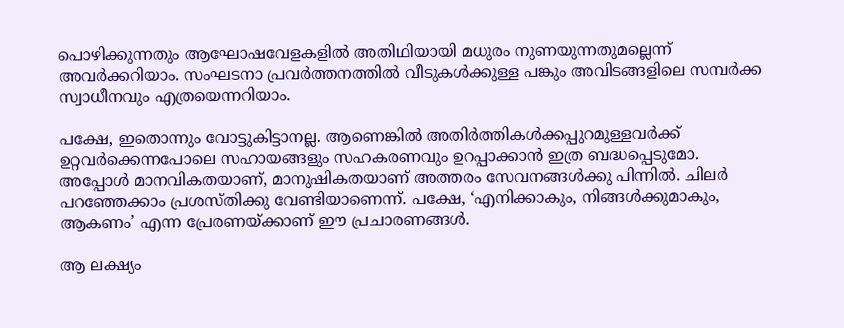പൊഴിക്കുന്നതും ആഘോഷവേളകളില്‍ അതിഥിയായി മധുരം നുണയുന്നതുമല്ലെന്ന് അവര്‍ക്കറിയാം. സംഘടനാ പ്രവര്‍ത്തനത്തില്‍ വീടുകള്‍ക്കുള്ള പങ്കും അവിടങ്ങളിലെ സമ്പര്‍ക്ക സ്വാധീനവും എത്രയെന്നറിയാം.

പക്ഷേ, ഇതൊന്നും വോട്ടുകിട്ടാനല്ല. ആണെങ്കില്‍ അതിര്‍ത്തികള്‍ക്കപ്പുറമുള്ളവര്‍ക്ക് ഉറ്റവര്‍ക്കെന്നപോലെ സഹായങ്ങളും സഹകരണവും ഉറപ്പാക്കാന്‍ ഇത്ര ബദ്ധപ്പെടുമോ. അപ്പോള്‍ മാനവികതയാണ്, മാനുഷികതയാണ് അത്തരം സേവനങ്ങള്‍ക്കു പിന്നില്‍. ചിലര്‍ പറഞ്ഞേക്കാം പ്രശസ്തിക്കു വേണ്ടിയാണെന്ന്. പക്ഷേ, ‘എനിക്കാകും, നിങ്ങള്‍ക്കുമാകും, ആകണം’ എന്ന പ്രേരണയ്‌ക്കാണ് ഈ പ്രചാരണങ്ങള്‍.

ആ ലക്ഷ്യം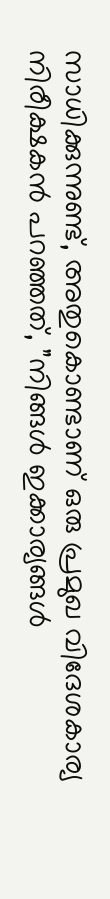സാധിക്കുന്നുണ്ട്, അതുകൊണ്ടാണ് ഒരു പ്രമുഖ വിദേശകാര്യ നിരീക്ഷകന്‍ പറഞ്ഞത്, ”നിങ്ങള്‍ ഇക്കാര്യങ്ങള്‍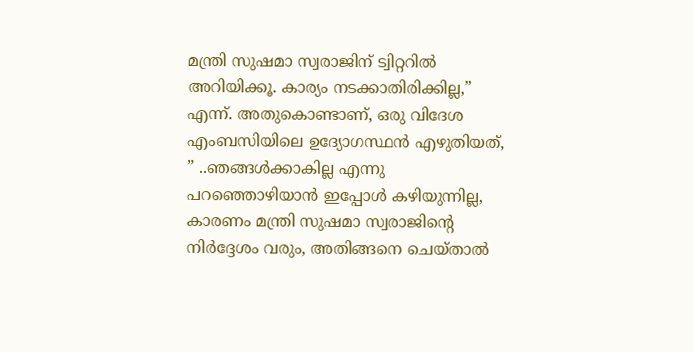മന്ത്രി സുഷമാ സ്വരാജിന് ട്വിറ്ററില്‍ അറിയിക്കൂ. കാര്യം നടക്കാതിരിക്കില്ല,” എന്ന്. അതുകൊണ്ടാണ്, ഒരു വിദേശ എംബസിയിലെ ഉദ്യോഗസ്ഥന്‍ എഴുതിയത്, ” ..ഞങ്ങള്‍ക്കാകില്ല എന്നു പറഞ്ഞൊഴിയാന്‍ ഇപ്പോള്‍ കഴിയുന്നില്ല, കാരണം മന്ത്രി സുഷമാ സ്വരാജിന്റെ നിര്‍ദ്ദേശം വരും, അതിങ്ങനെ ചെയ്താല്‍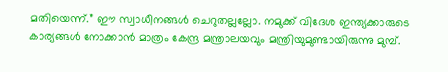മതിയെന്ന്.” ഈ സ്വാധീനങ്ങള്‍ ചെറുതല്ലല്ലോ. നമുക്ക് വിദേശ ഇന്ത്യക്കാരുടെ കാര്യങ്ങള്‍ നോക്കാന്‍ മാത്രം കേന്ദ്ര മന്ത്രാലയവും മന്ത്രിയുമുണ്ടായിരുന്നു മുമ്പ്.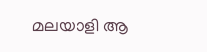മലയാളി ആ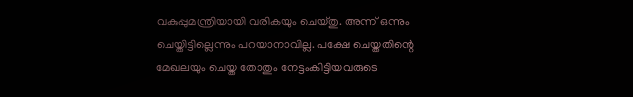വകുപ്പുമന്ത്രിയായി വരികയും ചെയ്തു. അന്ന് ഒന്നും ചെയ്തിട്ടില്ലെന്നും പറയാനാവില്ല. പക്ഷേ ചെയ്തതിന്റെ മേഖലയും ചെയ്ത തോതും നേട്ടംകിട്ടിയവരുടെ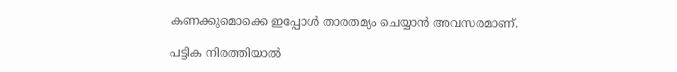കണക്കുമൊക്കെ ഇപ്പോള്‍ താരതമ്യം ചെയ്യാന്‍ അവസരമാണ്.

പട്ടിക നിരത്തിയാല്‍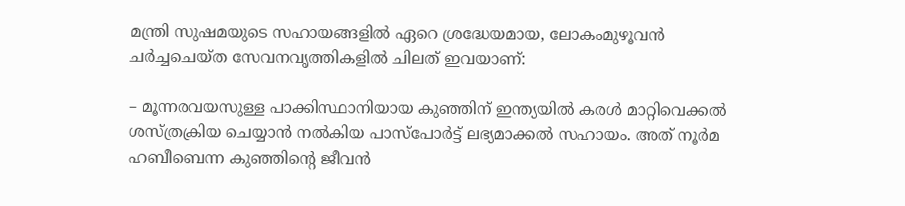മന്ത്രി സുഷമയുടെ സഹായങ്ങളില്‍ ഏറെ ശ്രദ്ധേയമായ, ലോകംമുഴൂവന്‍ ചര്‍ച്ചചെയ്ത സേവനവൃത്തികളില്‍ ചിലത് ഇവയാണ്:

– മൂന്നരവയസുള്ള പാക്കിസ്ഥാനിയായ കുഞ്ഞിന് ഇന്ത്യയില്‍ കരള്‍ മാറ്റിവെക്കല്‍ ശസ്ത്രക്രിയ ചെയ്യാന്‍ നല്‍കിയ പാസ്പോര്‍ട്ട് ലഭ്യമാക്കല്‍ സഹായം. അത് നൂര്‍മ ഹബീബെന്ന കുഞ്ഞിന്റെ ജീവന്‍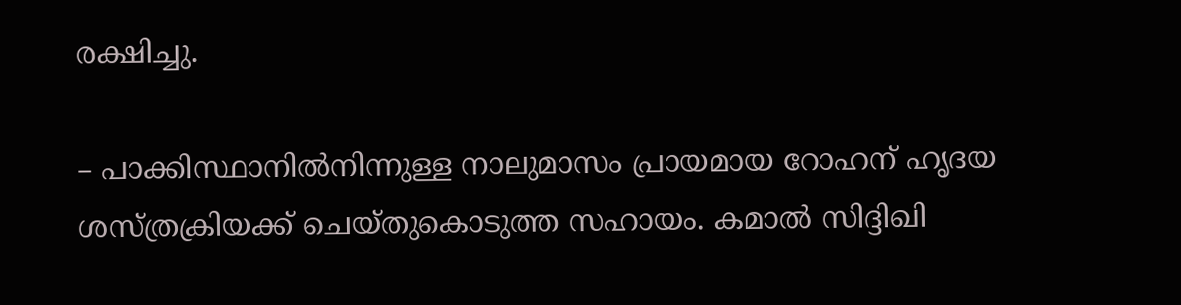രക്ഷിച്ചു.

– പാക്കിസ്ഥാനില്‍നിന്നുള്ള നാലുമാസം പ്രായമായ റോഹന് ഹൃദയ ശസ്ത്രക്രിയക്ക് ചെയ്തുകൊടുത്ത സഹായം. കമാല്‍ സിദ്ദിഖി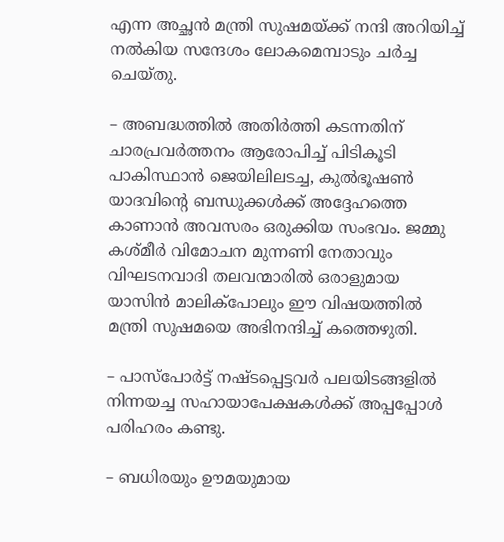എന്ന അച്ഛന്‍ മന്ത്രി സുഷമയ്‌ക്ക് നന്ദി അറിയിച്ച് നല്‍കിയ സന്ദേശം ലോകമെമ്പാടും ചര്‍ച്ച ചെയ്തു.

– അബദ്ധത്തില്‍ അതിര്‍ത്തി കടന്നതിന് ചാരപ്രവര്‍ത്തനം ആരോപിച്ച് പിടികൂടി പാകിസ്ഥാന്‍ ജെയിലിലടച്ച, കുല്‍ഭൂഷണ്‍ യാദവിന്റെ ബന്ധുക്കള്‍ക്ക് അദ്ദേഹത്തെ കാണാന്‍ അവസരം ഒരുക്കിയ സംഭവം. ജമ്മു കശ്മീര്‍ വിമോചന മുന്നണി നേതാവും വിഘടനവാദി തലവന്മാരില്‍ ഒരാളുമായ യാസിന്‍ മാലിക്പോലും ഈ വിഷയത്തില്‍ മന്ത്രി സുഷമയെ അഭിനന്ദിച്ച് കത്തെഴുതി.

– പാസ്പോര്‍ട്ട് നഷ്ടപ്പെട്ടവര്‍ പലയിടങ്ങളില്‍ നിന്നയച്ച സഹായാപേക്ഷകള്‍ക്ക് അപ്പപ്പോള്‍ പരിഹരം കണ്ടു.

– ബധിരയും ഊമയുമായ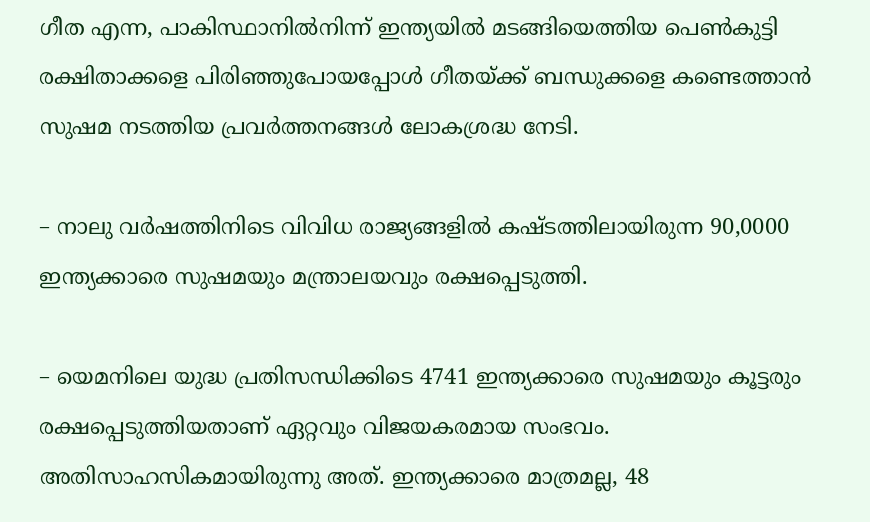ഗീത എന്ന, പാകിസ്ഥാനില്‍നിന്ന് ഇന്ത്യയില്‍ മടങ്ങിയെത്തിയ പെണ്‍കുട്ടി രക്ഷിതാക്കളെ പിരിഞ്ഞുപോയപ്പോള്‍ ഗീതയ്‌ക്ക് ബന്ധുക്കളെ കണ്ടെത്താന്‍ സുഷമ നടത്തിയ പ്രവര്‍ത്തനങ്ങള്‍ ലോകശ്രദ്ധ നേടി.

– നാലു വര്‍ഷത്തിനിടെ വിവിധ രാജ്യങ്ങളില്‍ കഷ്ടത്തിലായിരുന്ന 90,0000 ഇന്ത്യക്കാരെ സുഷമയും മന്ത്രാലയവും രക്ഷപ്പെടുത്തി.

– യെമനിലെ യുദ്ധ പ്രതിസന്ധിക്കിടെ 4741 ഇന്ത്യക്കാരെ സുഷമയും കൂട്ടരും രക്ഷപ്പെടുത്തിയതാണ് ഏറ്റവും വിജയകരമായ സംഭവം. അതിസാഹസികമായിരുന്നു അത്. ഇന്ത്യക്കാരെ മാത്രമല്ല, 48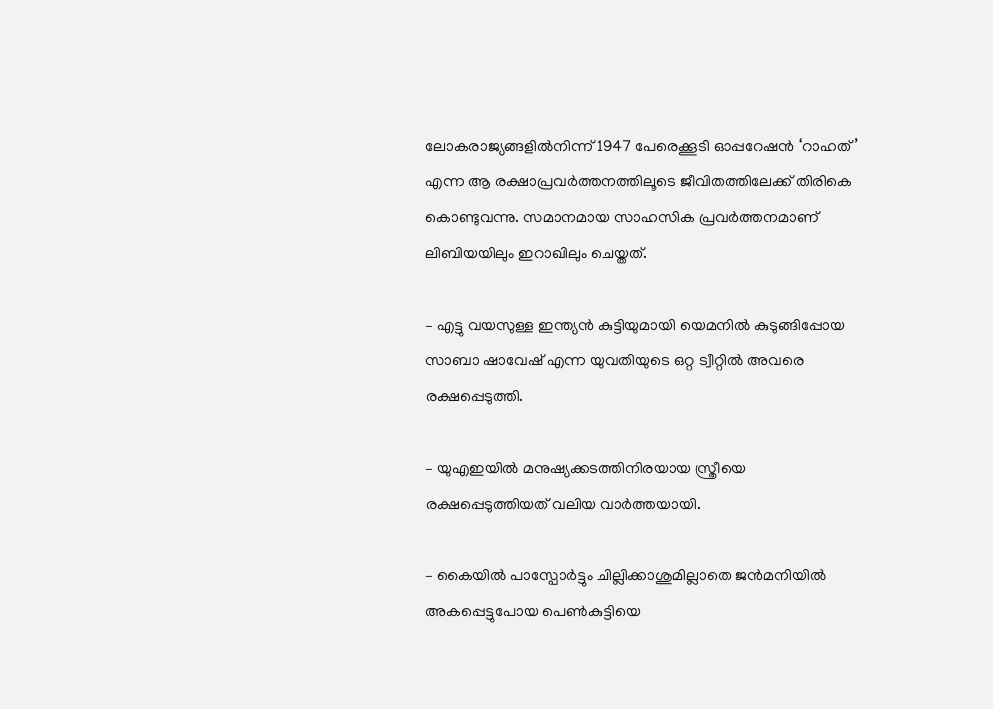ലോകരാജ്യങ്ങളില്‍നിന്ന് 1947 പേരെക്കൂടി ഓപ്പറേഷന്‍ ‘റാഹത്’ എന്ന ആ രക്ഷാപ്രവര്‍ത്തനത്തിലൂടെ ജീവിതത്തിലേക്ക് തിരികെ കൊണ്ടുവന്നു. സമാനമായ സാഹസിക പ്രവര്‍ത്തനമാണ് ലിബിയയിലും ഇറാഖിലും ചെയ്തത്.

– എട്ടു വയസുള്ള ഇന്ത്യന്‍ കുട്ടിയുമായി യെമനില്‍ കുടുങ്ങിപ്പോയ സാബാ ഷാവേഷ് എന്ന യുവതിയുടെ ഒറ്റ ട്വീറ്റില്‍ അവരെ രക്ഷപ്പെടുത്തി.

– യുഎഇയില്‍ മനുഷ്യക്കടത്തിനിരയായ സ്ത്രീയെ രക്ഷപ്പെടുത്തിയത് വലിയ വാര്‍ത്തയായി.

– കൈയില്‍ പാസ്പോര്‍ട്ടും ചില്ലിക്കാശുമില്ലാതെ ജന്‍മനിയില്‍ അകപ്പെട്ടുപോയ പെണ്‍കുട്ടിയെ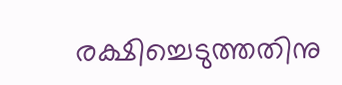രക്ഷിച്ചെടുത്തതിനു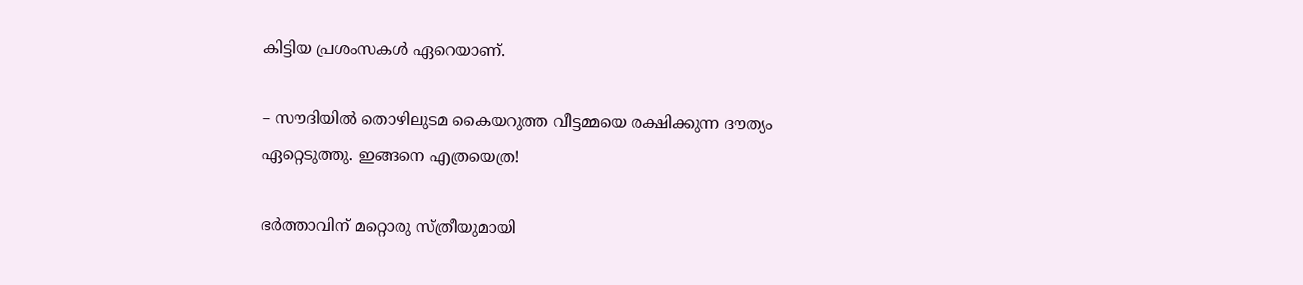കിട്ടിയ പ്രശംസകള്‍ ഏറെയാണ്.

– സൗദിയില്‍ തൊഴിലുടമ കൈയറുത്ത വീട്ടമ്മയെ രക്ഷിക്കുന്ന ദൗത്യം ഏറ്റെടുത്തു. ഇങ്ങനെ എത്രയെത്ര!

ഭര്‍ത്താവിന് മറ്റൊരു സ്ത്രീയുമായി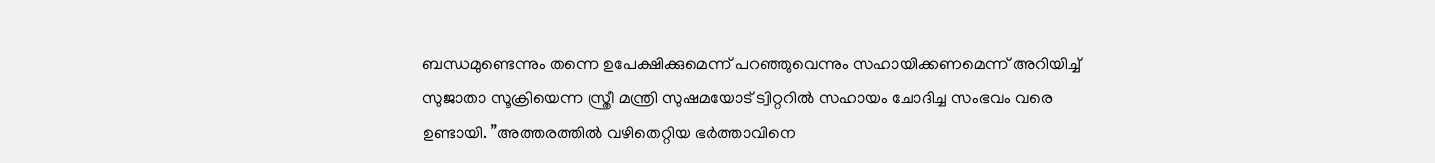ബന്ധമുണ്ടെന്നും തന്നെ ഉപേക്ഷിക്കുമെന്ന് പറഞ്ഞുവെന്നും സഹായിക്കണമെന്ന് അറിയിച്ച് സുജാതാ സൂക്രിയെന്ന സ്ത്രീ മന്ത്രി സുഷമയോട് ട്വിറ്ററില്‍ സഹായം ചോദിച്ച സംഭവം വരെ ഉണ്ടായി. ”അത്തരത്തില്‍ വഴിതെറ്റിയ ഭര്‍ത്താവിനെ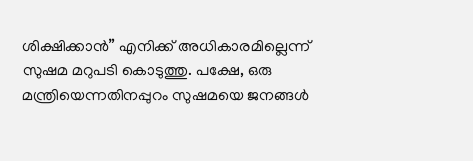ശിക്ഷിക്കാന്‍” എനിക്ക് അധികാരമില്ലെന്ന് സുഷമ മറുപടി കൊടുത്തു. പക്ഷേ, ഒരു മന്ത്രിയെന്നതിനപ്പുറം സുഷമയെ ജനങ്ങള്‍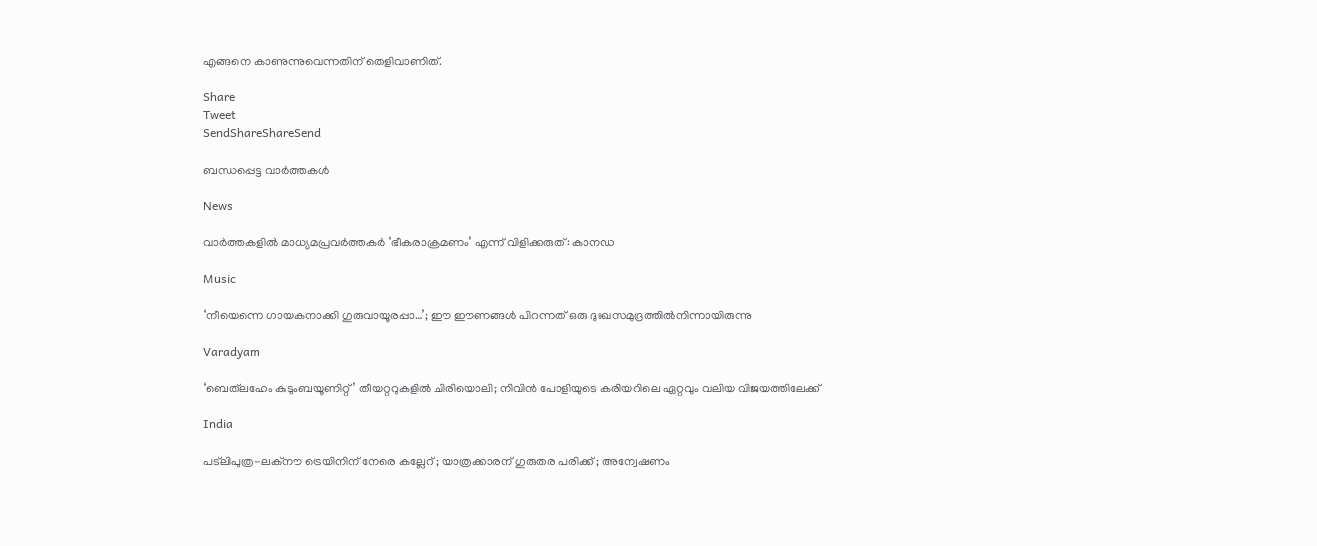എങ്ങനെ കാണുന്നുവെന്നതിന് തെളിവാണിത്.

Share
Tweet
SendShareShareSend

ബന്ധപ്പെട്ട വാര്‍ത്തകള്‍

News

വാർത്തകളിൽ മാധ്യമപ്രവർത്തകർ ‘ഭീകരാക്രമണം’ എന്ന് വിളിക്കരുത്: കാനഡ

Music

‘നീയെന്നെ ഗായകനാക്കി ഗുരുവായൂരപ്പാ…’; ഈ ഈണങ്ങള്‍ പിറന്നത് ഒരു ദുഃഖസമുദ്രത്തില്‍നിന്നായിരുന്നു

Varadyam

‘ബെത്‌ലഹേം കുടുംബയൂണിറ്റ്’ തീയറ്ററുകളില്‍ ചിരിയൊലി; നിവിന്‍ പോളിയുടെ കരിയറിലെ ഏറ്റവും വലിയ വിജയത്തിലേക്ക്

India

പട്‌ലിപുത്ര-ലക്നൗ ട്രെയിനിന് നേരെ കല്ലേറ് ; യാത്രക്കാരന് ഗുരുതര പരിക്ക് ; അന്വേഷണം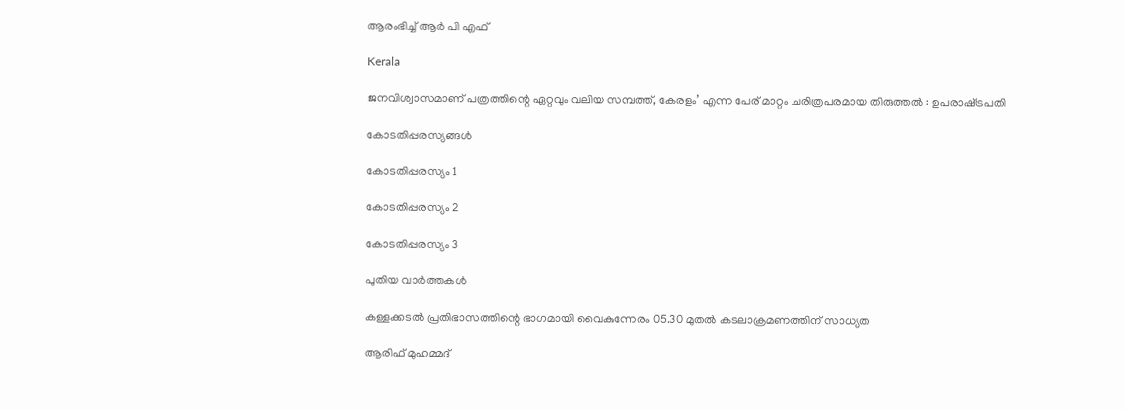ആരംഭിച്ച് ആർ പി എഫ്

Kerala

ജനവിശ്വാസമാണ് പത്രത്തിന്റെ ഏറ്റവും വലിയ സമ്പത്ത്, കേരളം’ എന്ന പേര് മാറ്റം ചരിത്രപരമായ തിരുത്തൽ : ഉപരാഷ്‌ട്രപതി

കോടതിപ്പരസ്യങ്ങള്‍

കോടതിപ്പരസ്യം 1

കോടതിപ്പരസ്യം 2

കോടതിപ്പരസ്യം 3

പുതിയ വാര്‍ത്തകള്‍

കള്ളക്കടൽ പ്രതിഭാസത്തിന്റെ ഭാഗമായി വൈകുന്നേരം 05.30 മുതൽ കടലാക്രമണത്തിന് സാധ്യത

ആരിഫ് മുഹമ്മദ്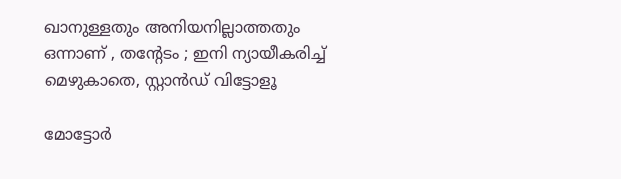ഖാനുള്ളതും അനിയനില്ലാത്തതും ഒന്നാണ് , തന്റേടം ; ഇനി ന്യായീകരിച്ച് മെഴുകാതെ, സ്റ്റാൻഡ് വിട്ടോളൂ

മോട്ടോർ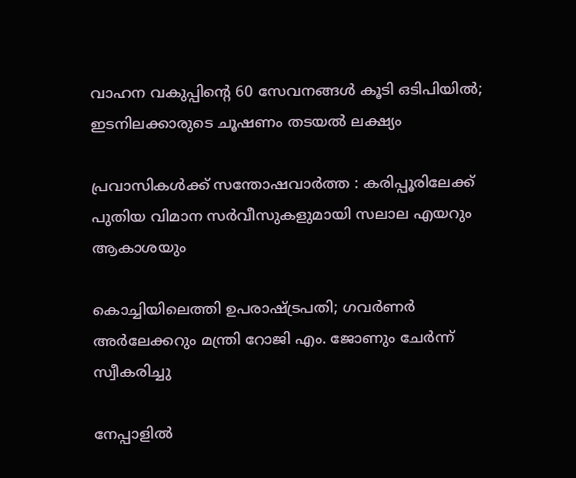വാഹന വകുപ്പിന്റെ 60 സേവനങ്ങൾ കൂടി ഒടിപിയിൽ; ഇടനിലക്കാരുടെ ചൂഷണം തടയൽ ലക്ഷ്യം

പ്രവാസികൾക്ക് സന്തോഷവാർത്ത : കരിപ്പൂരിലേക്ക് പുതിയ വിമാന സർവീസുകളുമായി സലാല എയറും ആകാശയും

കൊച്ചിയിലെത്തി ഉപരാഷ്‌ട്രപതി; ഗവർണർ അർലേക്കറും മന്ത്രി റോജി എം. ജോണും ചേർന്ന് സ്വീകരിച്ചു

നേപ്പാളിൽ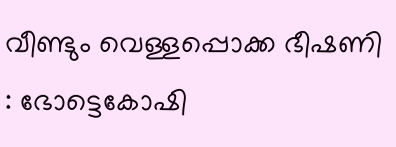വീണ്ടും വെള്ളപ്പൊക്ക ഭീഷണി : ഭോട്ടെകോഷി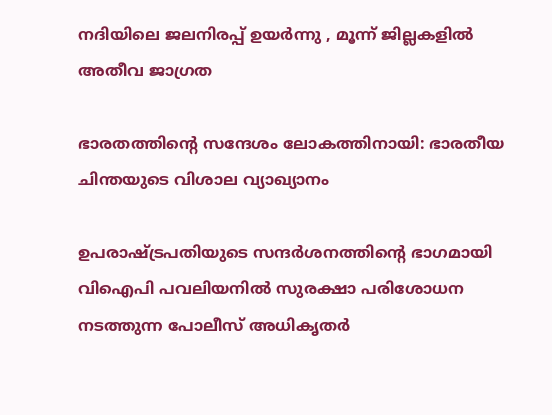നദിയിലെ ജലനിരപ്പ് ഉയർന്നു , മൂന്ന് ജില്ലകളിൽ അതീവ ജാഗ്രത

ഭാരതത്തിന്റെ സന്ദേശം ലോകത്തിനായി: ഭാരതീയ ചിന്തയുടെ വിശാല വ്യാഖ്യാനം

ഉപരാഷ്ട്രപതിയുടെ സന്ദര്‍ശനത്തിന്റെ ഭാഗമായി വിഐപി പവലിയനില്‍ സുരക്ഷാ പരിശോധന നടത്തുന്ന പോലീസ് അധികൃതര്‍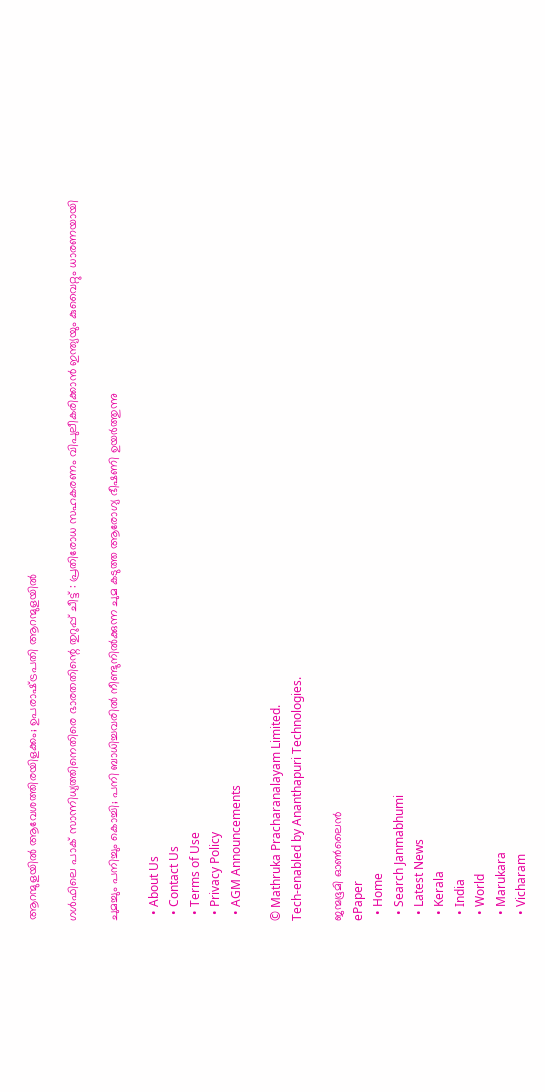ആറന്മുളയില്‍ ആവേശത്തിരയിളക്കം; ഉപരാഷ്‌ട്രപതി ആറന്മുളയിൽ

ഗൾഫിലെ പാക് സാന്നിധ്യത്തിനെതിരെ ഭാരതതിന്റെ തുറുപ്പ് ചീട്ട് : പ്രതിരോധ സഹകരണം വിപുലീകരിക്കാൻ ഇന്ത്യയും കുവൈറ്റും ധാരണയായി

ചുമച്ചും പനിച്ചും കൊച്ചി; പനി ബാധിച്ചവരില്‍ നീണ്ടുനില്‍ക്കുന്ന ചുമ കടുത്ത ആരോഗ്യ ഭീഷണി ഉയര്‍ത്തുന്നു

  • About Us
  • Contact Us
  • Terms of Use
  • Privacy Policy
  • AGM Announcements

© Mathruka Pracharanalayam Limited.
Tech-enabled by Ananthapuri Technologies.

ജന്മഭൂമി ഓണ്‍ലൈന്‍
ePaper
  • Home
  • Search Janmabhumi
  • Latest News
  • Kerala
  • India
  • World
  • Marukara
  • Vicharam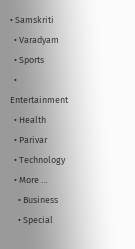• Samskriti
  • Varadyam
  • Sports
  • Entertainment
  • Health
  • Parivar
  • Technology
  • More …
    • Business
    • Special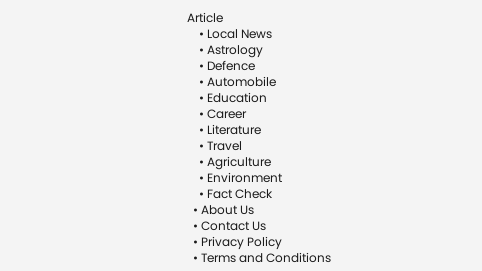Article
    • Local News
    • Astrology
    • Defence
    • Automobile
    • Education
    • Career
    • Literature
    • Travel
    • Agriculture
    • Environment
    • Fact Check
  • About Us
  • Contact Us
  • Privacy Policy
  • Terms and Conditions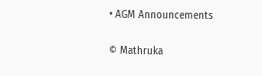• AGM Announcements

© Mathruka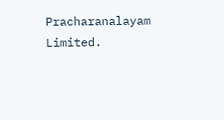Pracharanalayam Limited.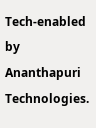Tech-enabled by Ananthapuri Technologies.